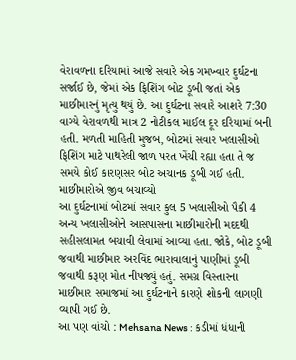વેરાવળના દરિયામાં આજે સવારે એક ગમખ્વાર દુર્ઘટના સર્જાઈ છે, જેમાં એક ફિશિંગ બોટ ડૂબી જતાં એક માછીમારનું મૃત્યુ થયું છે. આ દુર્ઘટના સવારે આશરે 7:30 વાગ્યે વેરાવળથી માત્ર 2 નોટીકલ માઈલ દૂર દરિયામાં બની હતી. મળતી માહિતી મુજબ, બોટમાં સવાર ખલાસીઓ ફિશિંગ માટે પાથરેલી જાળ પરત ખેંચી રહ્યા હતા તે જ સમયે કોઈ કારણસર બોટ અચાનક ડૂબી ગઈ હતી.
માછીમારોએ જીવ બચાવ્યો
આ દુર્ઘટનામાં બોટમાં સવાર કુલ 5 ખલાસીઓ પૈકી 4 અન્ય ખલાસીઓને આસપાસના માછીમારોની મદદથી સહીસલામત બચાવી લેવામાં આવ્યા હતા. જોકે, બોટ ડૂબી જવાથી માછીમાર અરવિંદ ભારાવાલાનું પાણીમાં ડૂબી જવાથી કરૂણ મોત નીપજ્યું હતું. સમગ્ર વિસ્તારના માછીમાર સમાજમાં આ દુર્ઘટનાને કારણે શોકની લાગણી વ્યાપી ગઈ છે.
આ પણ વાંચો : Mehsana News : કડીમાં ધંધાની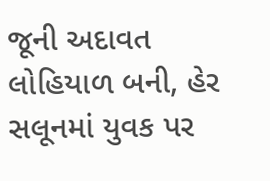જૂની અદાવત લોહિયાળ બની, હેર સલૂનમાં યુવક પર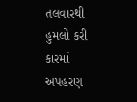તલવારથી હુમલો કરી કારમાં અપહરણ